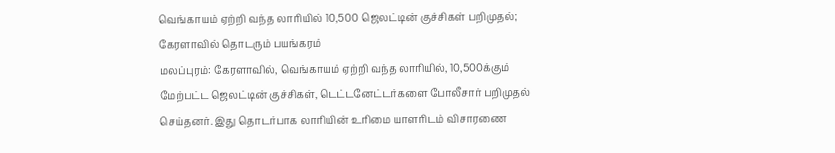வெங்காயம் ஏற்றி வந்த லாரியில் 10,500 ஜெலட்டின் குச்சிகள் பறிமுதல்; கேரளாவில் தொடரும் பயங்கரம்
மலப்புரம்: கேரளாவில், வெங்காயம் ஏற்றி வந்த லாரியில், 10,500க்கும் மேற்பட்ட ஜெலட்டின் குச்சிகள், டெட்டனேட்டர்களை போலீசார் பறிமுதல் செய்தனர். இது தொடர்பாக லாரியின் உரிமை யாளரிடம் விசாரணை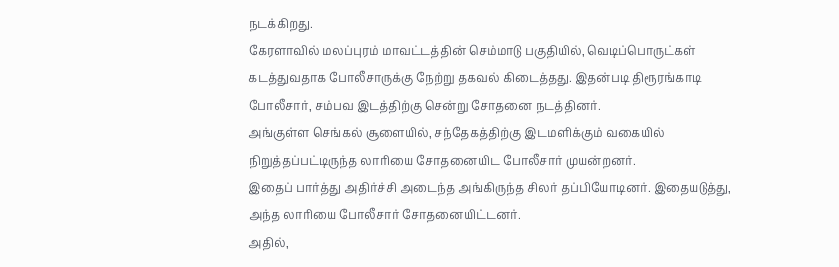நடக்கிறது.
கேரளாவில் மலப்புரம் மாவட்டத்தின் செம்மாடு பகுதியில், வெடிப்பொருட்கள் கடத்துவதாக போலீசாருக்கு நேற்று தகவல் கிடைத்தது. இதன்படி திரூரங்காடி போலீசார், சம்பவ இடத்திற்கு சென்று சோதனை நடத்தினர்.
அங்குள்ள செங்கல் சூளையில், சந்தேகத்திற்கு இடமளிக்கும் வகையில் நிறுத்தப்பட்டிருந்த லாரியை சோதனையிட போலீசார் முயன்றனர்.
இதைப் பார்த்து அதிர்ச்சி அடைந்த அங்கிருந்த சிலர் தப்பியோடினர். இதையடுத்து, அந்த லாரியை போலீசார் சோதனையிட்டனர்.
அதில்,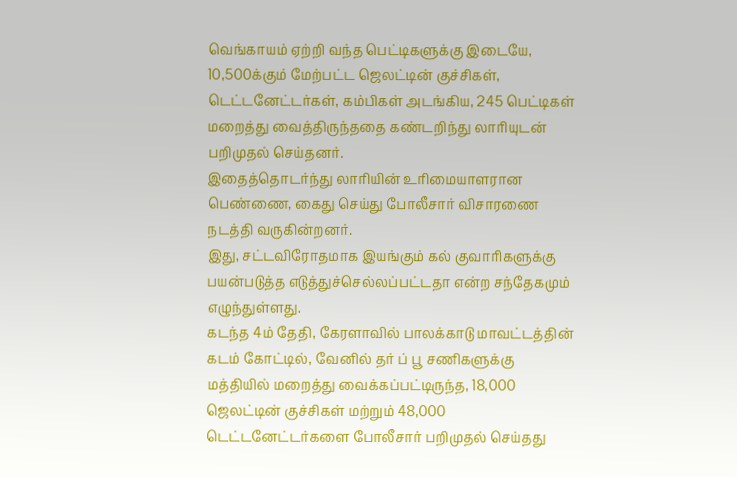வெங்காயம் ஏற்றி வந்த பெட்டிகளுக்கு இடையே, 10,500க்கும் மேற்பட்ட ஜெலட்டின் குச்சிகள், டெட்டனேட்டர்கள், கம்பிகள் அடங்கிய, 245 பெட்டிகள் மறைத்து வைத்திருந்ததை கண்டறிந்து லாரியுடன் பறிமுதல் செய்தனர்.
இதைத்தொடர்ந்து லாரியின் உரிமையாளரான பெண்ணை, கைது செய்து போலீசார் விசாரணை நடத்தி வருகின்றனர்.
இது, சட்டவிரோதமாக இயங்கும் கல் குவாரிகளுக்கு பயன்படுத்த எடுத்துச்செல்லப்பட்டதா என்ற சந்தேகமும் எழுந்துள்ளது.
கடந்த 4ம் தேதி, கேரளாவில் பாலக்காடு மாவட்டத்தின் கடம் கோட்டில், வேனில் தர் ப் பூ சணிகளுக்கு மத்தியில் மறைத்து வைக்கப்பட்டிருந்த, 18,000 ஜெலட்டின் குச்சிகள் மற்றும் 48,000 டெட்டனேட்டர்களை போலீசார் பறிமுதல் செய்தது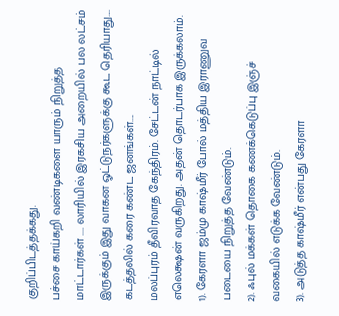குறிப்பிடத்தக்கது.
பச்சை காய்கறி வண்டிகளை யாரும் நிறுத்த மாட்டார்கள் .... லாரியில் இரகசிய அறையில் பல லட்சம் இருக்கும் இது வாகன ஓட்டுநர்களுக்கு கூட தெரியாது.... கடத்தலில் கரை கண்ட ஜனங்கள்....
மலப்புரம் தீவிரவாத கேந்திரம். சேட்டன் நாட்டில் எலெக்ஷன் வருகிறது. அதன் தொடர்பாக இருக்கலாம்.
1). கேரளா ஜம்மு காஷ்மீர் போல் மத்திய இராணுவ படையை நிறுத்த வேண்டும்.
2). ஃபுல் மக்கள் தொகை கணக்கெடுப்பு இஞ்ச் வகையில் எடுக்க வேண்டும்.
3). அடுத்த காஷ்மீர் என்பது கேரளா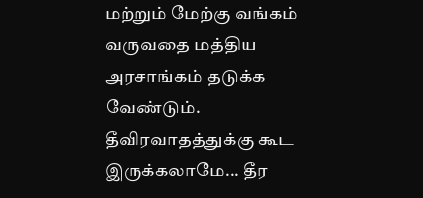மற்றும் மேற்கு வங்கம் வருவதை மத்திய அரசாங்கம் தடுக்க வேண்டும்.
தீவிரவாதத்துக்கு கூட இருக்கலாமே... தீர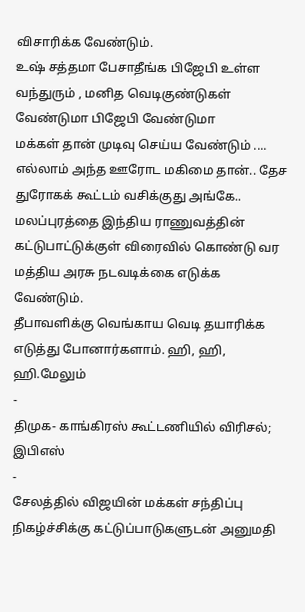விசாரிக்க வேண்டும்.
உஷ் சத்தமா பேசாதீங்க பிஜேபி உள்ள வந்துரும் , மனித வெடிகுண்டுகள் வேண்டுமா பிஜேபி வேண்டுமா
மக்கள் தான் முடிவு செய்ய வேண்டும் ....
எல்லாம் அந்த ஊரோட மகிமை தான்.. தேச துரோகக் கூட்டம் வசிக்குது அங்கே.. மலப்புரத்தை இந்திய ராணுவத்தின் கட்டுபாட்டுக்குள் விரைவில் கொண்டு வர மத்திய அரசு நடவடிக்கை எடுக்க வேண்டும்.
தீபாவளிக்கு வெங்காய வெடி தயாரிக்க எடுத்து போனார்களாம். ஹி, ஹி, ஹி.மேலும்
-
திமுக- காங்கிரஸ் கூட்டணியில் விரிசல்; இபிஎஸ்
-
சேலத்தில் விஜயின் மக்கள் சந்திப்பு நிகழ்ச்சிக்கு கட்டுப்பாடுகளுடன் அனுமதி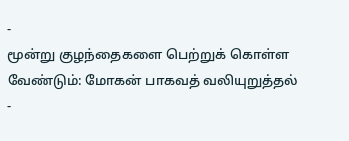-
மூன்று குழந்தைகளை பெற்றுக் கொள்ள வேண்டும்: மோகன் பாகவத் வலியுறுத்தல்
-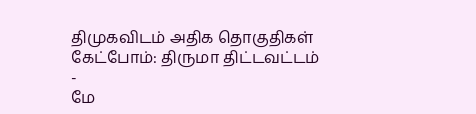திமுகவிடம் அதிக தொகுதிகள் கேட்போம்: திருமா திட்டவட்டம்
-
மே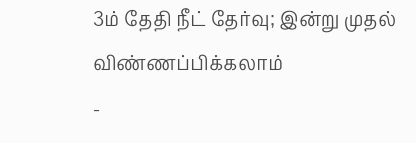3ம் தேதி நீட் தேர்வு; இன்று முதல் விண்ணப்பிக்கலாம்
-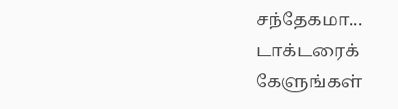சந்தேகமா... டாக்டரைக் கேளுங்கள்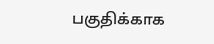பகுதிக்காக